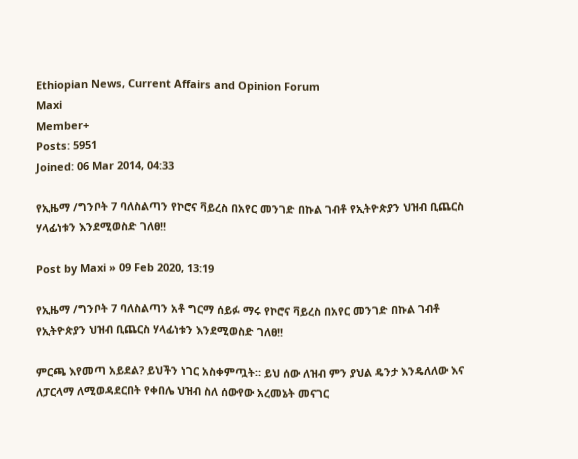Ethiopian News, Current Affairs and Opinion Forum
Maxi
Member+
Posts: 5951
Joined: 06 Mar 2014, 04:33

የኢዜማ /ግንቦት 7 ባለስልጣን የኮሮና ቫይረስ በአየር መንገድ በኩል ገብቶ የኢትዮጵያን ህዝብ ቢጨርስ ሃላፊነቱን እንደሚወስድ ገለፀ!!

Post by Maxi » 09 Feb 2020, 13:19

የኢዜማ /ግንቦት 7 ባለስልጣን አቶ ግርማ ሰይፉ ማሩ የኮሮና ቫይረስ በአየር መንገድ በኩል ገብቶ የኢትዮጵያን ህዝብ ቢጨርስ ሃላፊነቱን እንደሚወስድ ገለፀ!!

ምርጫ እየመጣ አይደል? ይህችን ነገር አስቀምጧት። ይህ ሰው ለዝብ ምን ያህል ዴንታ እንዴለለው እና ለፓርላማ ለሚወዳደርበት የቀበሌ ህዝብ ስለ ሰውየው አረመኔት መናገር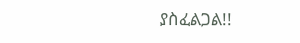ያስፈልጋል!!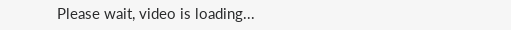Please wait, video is loading...